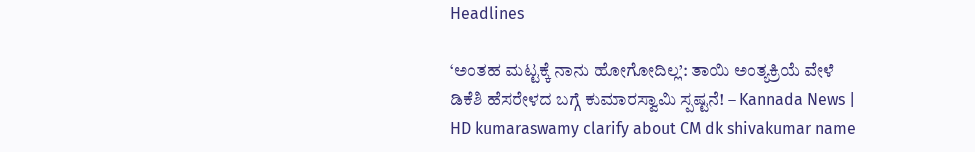Headlines

‘ಅಂತಹ ಮಟ್ಟಕ್ಕೆ ನಾನು ಹೋಗೋದಿಲ್ಲ’: ತಾಯಿ ಅಂತ್ಯಕ್ರಿಯೆ ವೇಳೆ ಡಿಕೆಶಿ ಹೆಸರೇಳದ ಬಗ್ಗೆ ಕುಮಾರಸ್ವಾಮಿ ಸ್ಪಷ್ಟನೆ! – Kannada News | HD kumaraswamy clarify about CM dk shivakumar name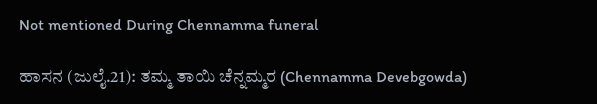Not mentioned During Chennamma funeral

ಹಾಸನ (ಜುಲೈ.21): ತಮ್ಮ ತಾಯಿ ಚೆನ್ನಮ್ಮರ (Chennamma Devebgowda)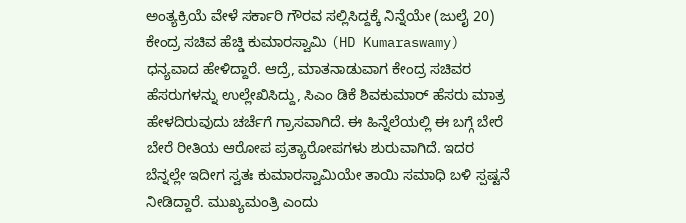ಅಂತ್ಯಕ್ರಿಯೆ ವೇಳೆ ಸರ್ಕಾರಿ ಗೌರವ ಸಲ್ಲಿಸಿದ್ದಕ್ಕೆ ನಿನ್ನೆಯೇ (ಜುಲೈ 20) ಕೇಂದ್ರ ಸಚಿವ ಹೆಚ್ಡಿ ಕುಮಾರಸ್ವಾಮಿ (HD Kumaraswamy) ಧನ್ಯವಾದ ಹೇಳಿದ್ದಾರೆ. ಆದ್ರೆ, ಮಾತನಾಡುವಾಗ ಕೇಂದ್ರ ಸಚಿವರ ಹೆಸರುಗಳನ್ನು ಉಲ್ಲೇಖಿಸಿದ್ದು, ಸಿಎಂ ಡಿಕೆ ಶಿವಕುಮಾರ್ ಹೆಸರು ಮಾತ್ರ ಹೇಳದಿರುವುದು ಚರ್ಚೆಗೆ ಗ್ರಾಸವಾಗಿದೆ. ಈ ಹಿನ್ನೆಲೆಯಲ್ಲಿ ಈ ಬಗ್ಗೆ ಬೇರೆ ಬೇರೆ ರೀತಿಯ ಆರೋಪ ಪ್ರತ್ಯಾರೋಪಗಳು ಶುರುವಾಗಿದೆ. ಇದರ ಬೆನ್ನಲ್ಲೇ ಇದೀಗ ಸ್ವತಃ ಕುಮಾರಸ್ವಾಮಿಯೇ ತಾಯಿ ಸಮಾಧಿ ಬಳಿ ಸ್ಪಷ್ಟನೆ ನೀಡಿದ್ದಾರೆ. ಮುಖ್ಯಮಂತ್ರಿ ಎಂದು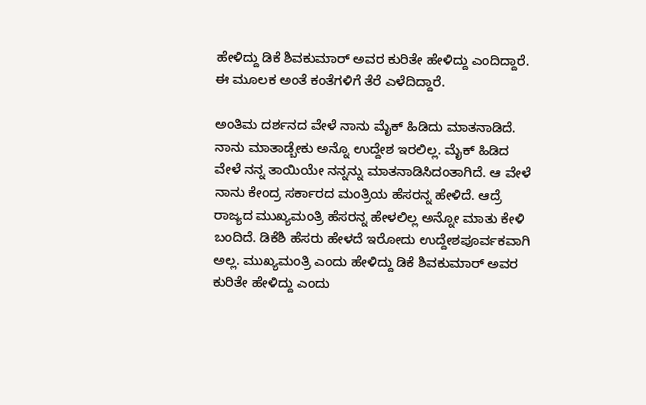ಹೇಳಿದ್ದು ಡಿಕೆ ಶಿವಕುಮಾರ್ ಅವರ ಕುರಿತೇ ಹೇಳಿದ್ದು ಎಂದಿದ್ದಾರೆ. ಈ ಮೂಲಕ ಅಂತೆ ಕಂತೆಗಳಿಗೆ ತೆರೆ ಎಳೆದಿದ್ದಾರೆ.

ಅಂತಿಮ ದರ್ಶನದ ವೇಳೆ ನಾನು ಮೈಕ್ ಹಿಡಿದು ಮಾತನಾಡಿದೆ. ನಾನು ಮಾತಾಡ್ಬೇಕು ಅನ್ನೊ ಉದ್ದೇಶ ಇರಲಿಲ್ಲ. ಮೈಕ್ ಹಿಡಿದ ವೇಳೆ ನನ್ನ ತಾಯಿಯೇ ನನ್ನನ್ನು ಮಾತನಾಡಿಸಿದಂತಾಗಿದೆ. ಆ ವೇಳೆ ನಾನು ಕೇಂದ್ರ ಸರ್ಕಾರದ ಮಂತ್ರಿಯ ಹೆಸರನ್ನ ಹೇಳಿದೆ. ಆದ್ರೆ ರಾಜ್ಯದ ಮುಖ್ಯಮಂತ್ರಿ ಹೆಸರನ್ನ ಹೇಳಲಿಲ್ಲ ಅನ್ನೋ‌ ಮಾತು ಕೇಳಿ ಬಂದಿದೆ. ಡಿಕೆಶಿ ಹೆಸರು ಹೇಳದೆ ಇರೋದು ಉದ್ದೇಶಪೂರ್ವಕವಾಗಿ ಅಲ್ಲ. ಮುಖ್ಯಮಂತ್ರಿ ಎಂದು ಹೇಳಿದ್ದು ಡಿಕೆ ಶಿವಕುಮಾರ್ ಅವರ ಕುರಿತೇ ಹೇಳಿದ್ದು ಎಂದು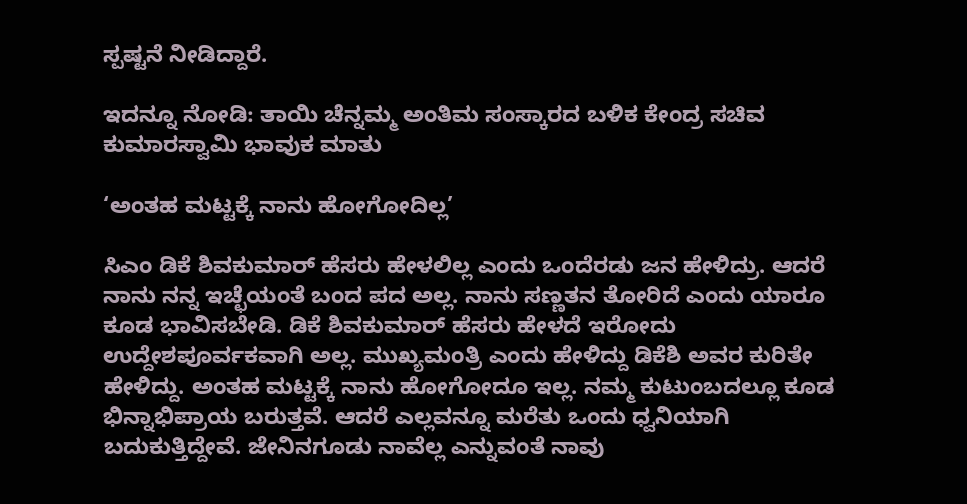ಸ್ಪಷ್ಟನೆ ನೀಡಿದ್ದಾರೆ.

ಇದನ್ನೂ ನೋಡಿ: ತಾಯಿ ಚೆನ್ನಮ್ಮ ಅಂತಿಮ ಸಂಸ್ಕಾರದ ಬಳಿಕ ಕೇಂದ್ರ ಸಚಿವ ಕುಮಾರಸ್ವಾಮಿ ಭಾವುಕ ಮಾತು

‘ಅಂತಹ ಮಟ್ಟಕ್ಕೆ ನಾನು ಹೋಗೋದಿಲ್ಲ’

ಸಿಎಂ ಡಿಕೆ ಶಿವಕುಮಾರ್ ಹೆಸರು ಹೇಳಲಿಲ್ಲ ಎಂದು ಒಂದೆರಡು ಜನ ಹೇಳಿದ್ರು. ಆದರೆ ನಾನು ನನ್ನ ಇಚ್ಛೆಯಂತೆ ಬಂದ ಪದ ಅಲ್ಲ. ನಾನು ಸಣ್ಣತನ ತೋರಿದೆ ಎಂದು ಯಾರೂ ಕೂಡ ಭಾವಿಸಬೇಡಿ. ಡಿಕೆ ಶಿವಕುಮಾರ್ ಹೆಸರು ಹೇಳದೆ ಇರೋದು ಉದ್ದೇಶಪೂರ್ವಕವಾಗಿ ಅಲ್ಲ. ಮುಖ್ಯಮಂತ್ರಿ ಎಂದು ಹೇಳಿದ್ದು ಡಿಕೆಶಿ ಅವರ ಕುರಿತೇ ಹೇಳಿದ್ದು. ಅಂತಹ ಮಟ್ಟಕ್ಕೆ ನಾನು ಹೋಗೋದೂ ಇಲ್ಲ. ನಮ್ಮ ಕುಟುಂಬದಲ್ಲೂ ಕೂಡ ಭಿನ್ನಾಭಿಪ್ರಾಯ ಬರುತ್ತವೆ. ಆದರೆ ಎಲ್ಲವನ್ನೂ ಮರೆತು ಒಂದು ಧ್ವನಿಯಾಗಿ ಬದುಕುತ್ತಿದ್ದೇವೆ. ಜೇನಿನಗೂಡು ನಾವೆಲ್ಲ ಎನ್ನುವಂತೆ ನಾವು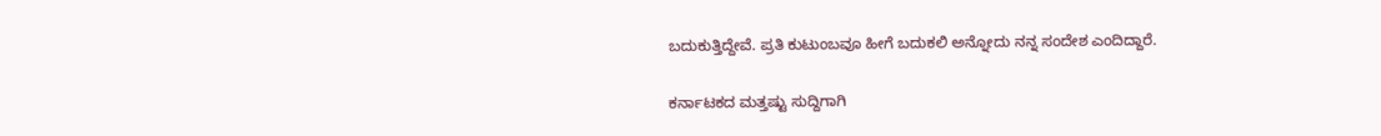ಬದುಕುತ್ತಿದ್ದೇವೆ. ಪ್ರತಿ ಕುಟುಂಬವೂ ಹೀಗೆ ಬದುಕಲಿ ಅನ್ನೋದು ನನ್ನ ಸಂದೇಶ ಎಂದಿದ್ದಾರೆ.

ಕರ್ನಾಟಕದ ಮತ್ತಷ್ಟು ಸುದ್ದಿಗಾಗಿ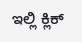ಇಲ್ಲಿ ಕ್ಲಿಕ್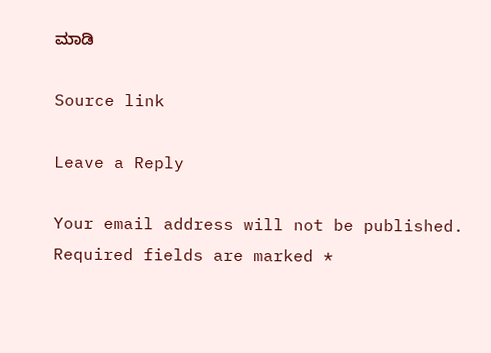ಮಾಡಿ

Source link

Leave a Reply

Your email address will not be published. Required fields are marked *